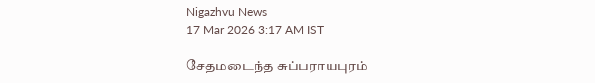Nigazhvu News
17 Mar 2026 3:17 AM IST

சேதமடைந்த சுப்பராயபுரம்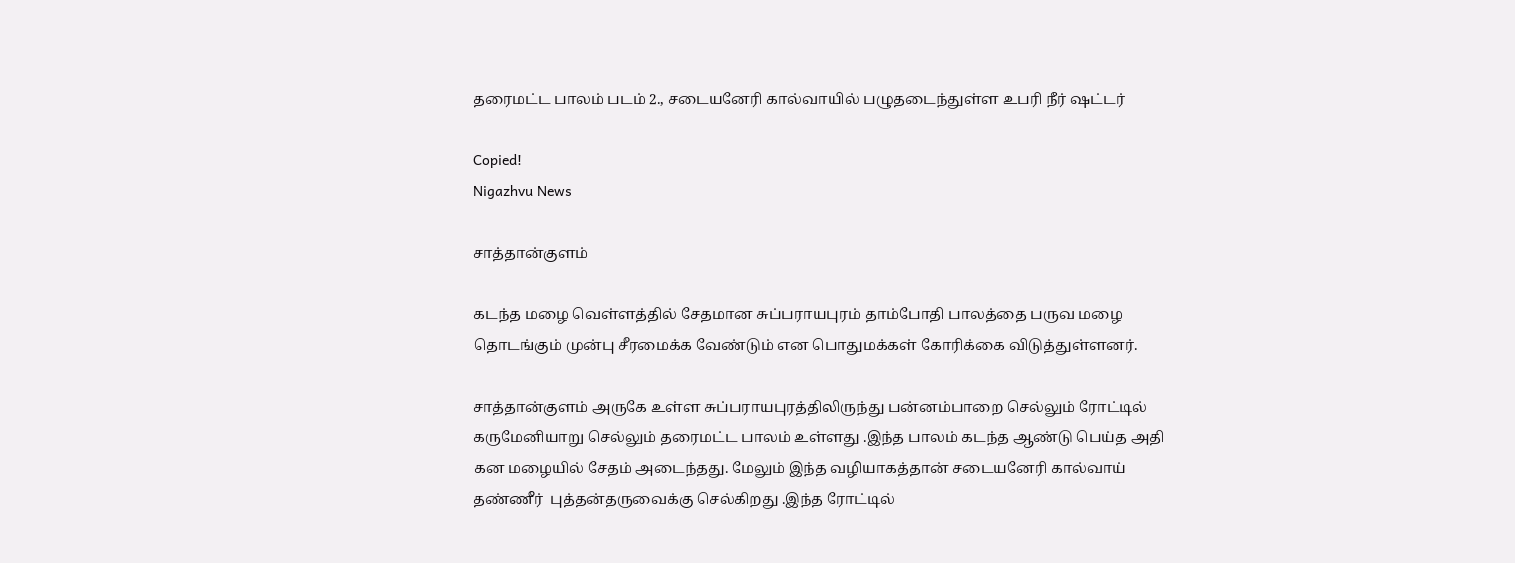தரைமட்ட பாலம் படம் 2., சடையனேரி கால்வாயில் பழுதடைந்துள்ள உபரி நீர் ஷட்டர்

Copied!
Nigazhvu News

சாத்தான்குளம்

கடந்த மழை வெள்ளத்தில் சேதமான சுப்பராயபுரம் தாம்போதி பாலத்தை பருவ மழை தொடங்கும் முன்பு சீரமைக்க வேண்டும் என பொதுமக்கள் கோரிக்கை விடுத்துள்ளனர்.

சாத்தான்குளம் அருகே உள்ள சுப்பராயபுரத்திலிருந்து பன்னம்பாறை செல்லும் ரோட்டில் கருமேனியாறு செல்லும் தரைமட்ட பாலம் உள்ளது .இந்த பாலம் கடந்த ஆண்டு பெய்த அதி கன மழையில் சேதம் அடைந்தது. மேலும் இந்த வழியாகத்தான் சடையனேரி கால்வாய் தண்ணீர்  புத்தன்தருவைக்கு செல்கிறது .இந்த ரோட்டில்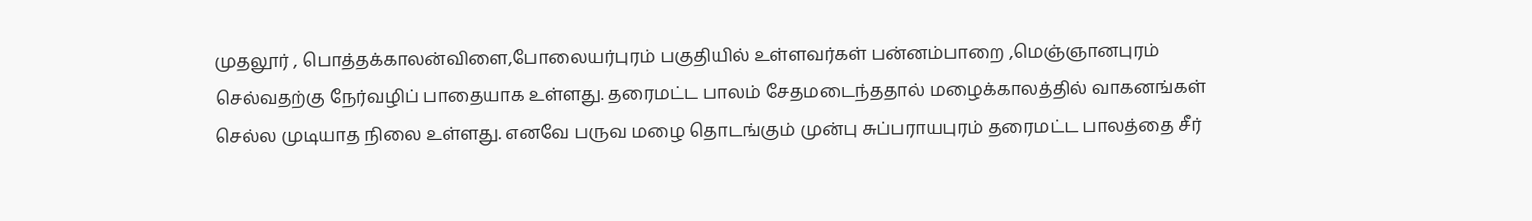முதலூர் , பொத்தக்காலன்விளை,போலையர்புரம் பகுதியில் உள்ளவர்கள் பன்னம்பாறை ,மெஞ்ஞானபுரம் செல்வதற்கு நேர்வழிப் பாதையாக உள்ளது. தரைமட்ட பாலம் சேதமடைந்ததால் மழைக்காலத்தில் வாகனங்கள் செல்ல முடியாத நிலை உள்ளது. எனவே பருவ மழை தொடங்கும் முன்பு சுப்பராயபுரம் தரைமட்ட பாலத்தை சீர்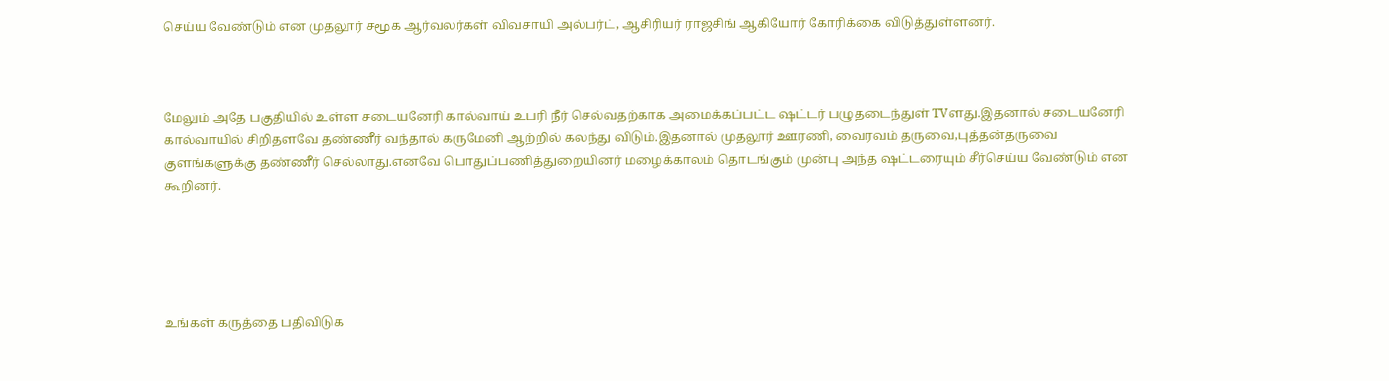செய்ய வேண்டும் என முதலூர் சமூக ஆர்வலர்கள் விவசாயி அல்பர்ட், ஆசிரியர் ராஜசிங் ஆகியோர் கோரிக்கை விடுத்துள்ளனர்.



மேலும் அதே பகுதியில் உள்ள சடையனேரி கால்வாய் உபரி நீர் செல்வதற்காக அமைக்கப்பட்ட ஷட்டர் பழுதடைந்துள் TVளது.இதனால் சடையனேரி கால்வாயில் சிறிதளவே தண்ணீர் வந்தால் கருமேனி ஆற்றில் கலந்து விடும்.இதனால் முதலூர் ஊரணி, வைரவம் தருவை,புத்தன்தருவை குளங்களுக்கு தண்ணீர் செல்லாது.எனவே பொதுப்பணித்துறையினர் மழைக்காலம் தொடங்கும் முன்பு அந்த ஷட்டரையும் சீர்செய்ய வேண்டும் என கூறினர்.





உங்கள் கருத்தை பதிவிடுக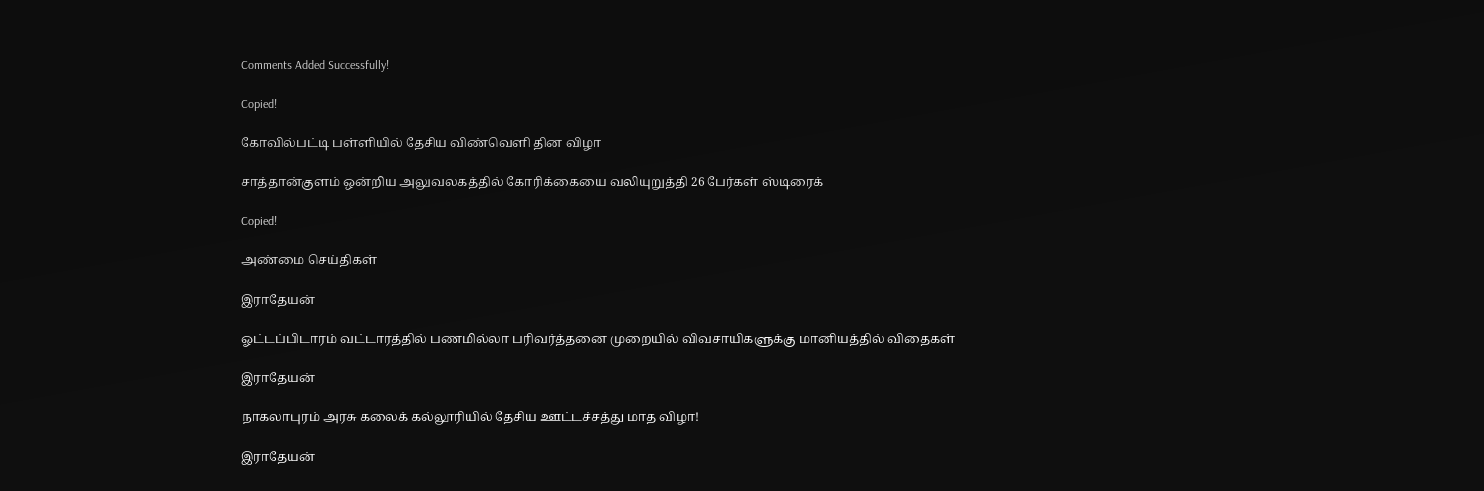Comments Added Successfully!

Copied!

கோவில்பட்டி பள்ளியில் தேசிய விண்வெளி தின விழா

சாத்தான்குளம் ஒன்றிய அலுவலகத்தில் கோரிக்கையை வலியுறுத்தி 26 பேர்கள் ஸ்டிரைக்

Copied!

அண்மை செய்திகள்

இராதேயன்

ஓட்டப்பிடாரம் வட்டாரத்தில் பணமில்லா பரிவர்த்தனை முறையில் விவசாயிகளுக்கு மானியத்தில் விதைகள்

இராதேயன்

நாகலாபுரம் அரசு கலைக் கல்லூரியில் தேசிய ஊட்டச்சத்து மாத விழா!

இராதேயன்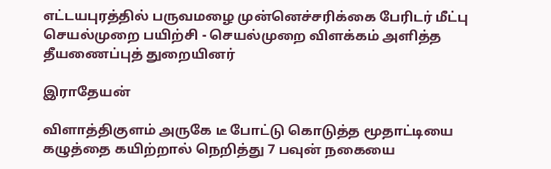எட்டயபுரத்தில் பருவமழை முன்னெச்சரிக்கை பேரிடர் மீட்பு செயல்முறை பயிற்சி - செயல்முறை விளக்கம் அளித்த தீயணைப்புத் துறையினர்

இராதேயன்

விளாத்திகுளம் அருகே டீ போட்டு கொடுத்த மூதாட்டியை கழுத்தை கயிற்றால் நெறித்து 7 பவுன் நகையை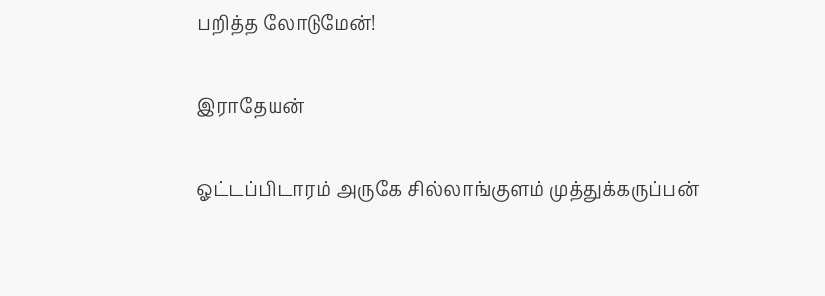பறித்த லோடுமேன்!

இராதேயன்

ஓட்டப்பிடாரம் அருகே சில்லாங்குளம் முத்துக்கருப்பன்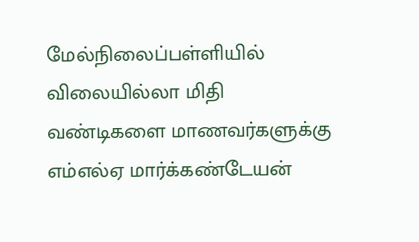மேல்நிலைப்பள்ளியில் விலையில்லா மிதி வண்டிகளை மாணவர்களுக்கு எம்எல்ஏ மார்க்கண்டேயன்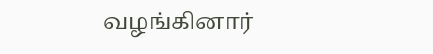வழங்கினார்